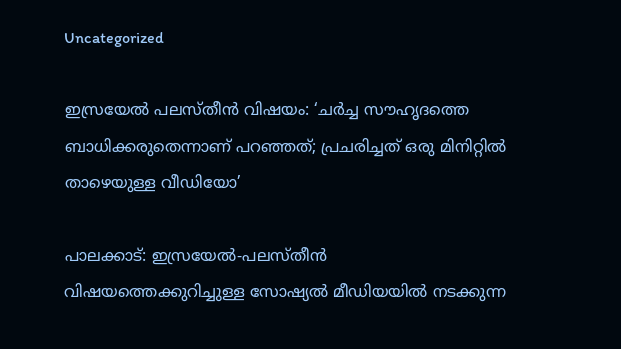Uncategorized

ഇസ്രയേൽ പലസ്തീൻ വിഷയം: ‘ചർച്ച സൗഹൃദത്തെ ബാധിക്കരുതെന്നാണ് പറഞ്ഞത്; പ്രചരിച്ചത് ഒരു മിനിറ്റിൽ താഴെയുള്ള വീഡിയോ’

പാലക്കാട്: ഇസ്രയേല്‍-പലസ്തീന്‍ വിഷയത്തെക്കുറിച്ചുള്ള സോഷ്യല്‍ മീഡിയയില്‍ നടക്കുന്ന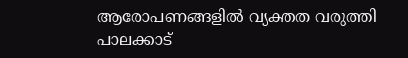ആരോപണങ്ങളില്‍ വ്യക്തത വരുത്തി പാലക്കാട്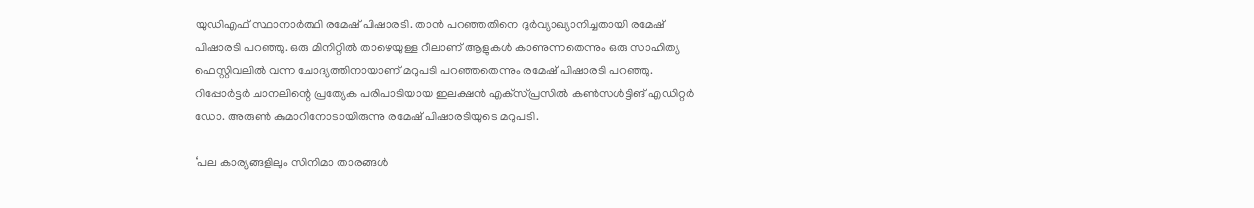യുഡിഎഫ് സ്ഥാനാര്‍ത്ഥി രമേഷ് പിഷാരടി. താന്‍ പറഞ്ഞതിനെ ദുര്‍വ്യാഖ്യാനിച്ചതായി രമേഷ് പിഷാരടി പറഞ്ഞു. ഒരു മിനിറ്റില്‍ താഴെയുള്ള റീലാണ് ആളുകള്‍ കാണുന്നതെന്നും ഒരു സാഹിത്യ ഫെസ്റ്റിവലില്‍ വന്ന ചോദ്യത്തിനായാണ് മറുപടി പറഞ്ഞതെന്നും രമേഷ് പിഷാരടി പറഞ്ഞു. റിപ്പോര്‍ട്ടര്‍ ചാനലിന്റെ പ്രത്യേക പരിപാടിയായ ഇലക്ഷന്‍ എക്‌സ്പ്രസില്‍ കണ്‍സള്‍ട്ടിങ് എഡിറ്റര്‍ ഡോ. അരുണ്‍ കുമാറിനോടായിരുന്നു രമേഷ് പിഷാരടിയുടെ മറുപടി.

‘പല കാര്യങ്ങളിലും സിനിമാ താരങ്ങള്‍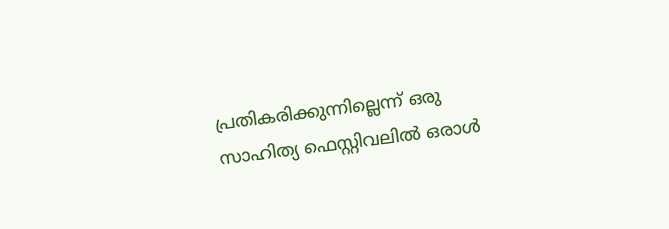പ്രതികരിക്കുന്നില്ലെന്ന് ഒരു സാഹിത്യ ഫെസ്റ്റിവലില്‍ ഒരാള്‍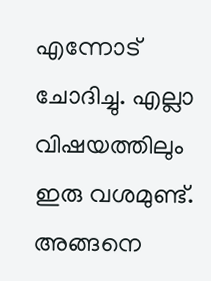എന്നോട് ചോദിച്ചു. എല്ലാ വിഷയത്തിലും ഇരു വശമുണ്ട്. അങ്ങനെ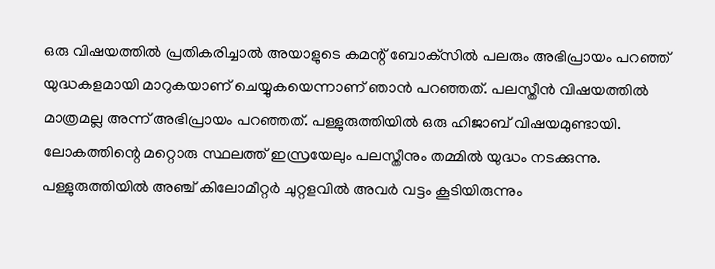ഒരു വിഷയത്തില്‍ പ്രതികരിച്ചാല്‍ അയാളുടെ കമന്റ് ബോക്‌സില്‍ പലരും അഭിപ്രായം പറഞ്ഞ് യുദ്ധകളമായി മാറുകയാണ് ചെയ്യുകയെന്നാണ് ഞാന്‍ പറഞ്ഞത്. പലസ്തീന്‍ വിഷയത്തില്‍ മാത്രമല്ല അന്ന് അഭിപ്രായം പറഞ്ഞത്. പള്ളുരുത്തിയില്‍ ഒരു ഹിജാബ് വിഷയമുണ്ടായി. ലോകത്തിന്റെ മറ്റൊരു സ്ഥലത്ത് ഇസ്രയേലും പലസ്തീനും തമ്മില്‍ യുദ്ധം നടക്കുന്നു. പള്ളുരുത്തിയില്‍ അഞ്ച് കിലോമീറ്റര്‍ ചുറ്റളവില്‍ അവര്‍ വട്ടം കൂടിയിരുന്നും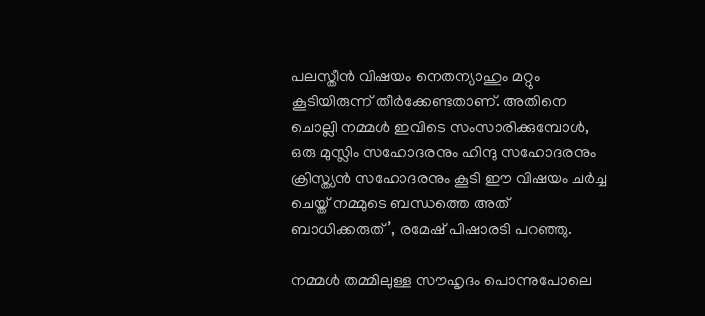പലസ്തീന്‍ വിഷയം നെതന്യാഹും മറ്റും കൂടിയിരുന്ന് തീര്‍ക്കേണ്ടതാണ്. അതിനെ ചൊല്ലി നമ്മള്‍ ഇവിടെ സംസാരിക്കുമ്പോള്‍, ഒരു മുസ്ലിം സഹോദരനും ഹിന്ദു സഹോദരനും ക്രിസ്ത്യന്‍ സഹോദരനും കൂടി ഈ വിഷയം ചര്‍ച്ച ചെയ്ത് നമ്മുടെ ബന്ധത്തെ അത് ബാധിക്കരുത്’, രമേഷ് പിഷാരടി പറഞ്ഞു.

നമ്മള്‍ തമ്മിലുള്ള സൗഹൃദം പൊന്നുപോലെ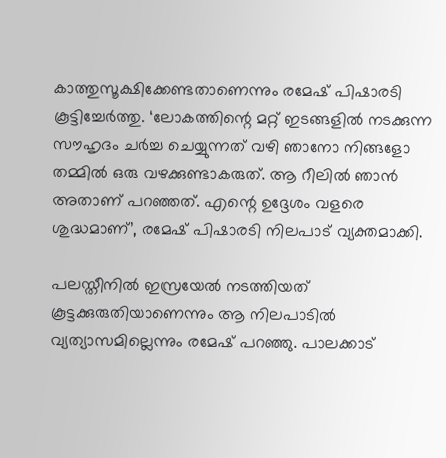കാത്തുസൂക്ഷിക്കേണ്ടതാണെന്നും രമേഷ് പിഷാരടി കൂട്ടിച്ചേര്‍ത്തു. ‘ലോകത്തിന്റെ മറ്റ് ഇടങ്ങളില്‍ നടക്കുന്ന സൗഹൃദം ചര്‍ച്ച ചെയ്യുന്നത് വഴി ഞാനോ നിങ്ങളോ തമ്മില്‍ ഒരു വഴക്കുണ്ടാകരുത്. ആ റീലില്‍ ഞാന്‍ അതാണ് പറഞ്ഞത്. എന്റെ ഉദ്ദേശം വളരെ ശുദ്ധമാണ്’, രമേഷ് പിഷാരടി നിലപാട് വ്യക്തമാക്കി.

പലസ്തീനില്‍ ഇസ്രയേല്‍ നടത്തിയത് കൂട്ടക്കുരുതിയാണെന്നും ആ നിലപാടില്‍ വ്യത്യാസമില്ലെന്നും രമേഷ് പറഞ്ഞു. പാലക്കാട്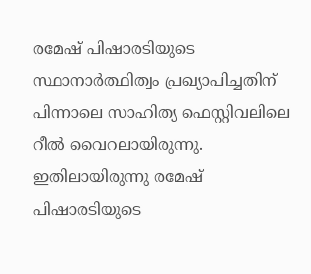രമേഷ് പിഷാരടിയുടെ സ്ഥാനാര്‍ത്ഥിത്വം പ്രഖ്യാപിച്ചതിന് പിന്നാലെ സാഹിത്യ ഫെസ്റ്റിവലിലെ റീല്‍ വൈറലായിരുന്നു. ഇതിലായിരുന്നു രമേഷ് പിഷാരടിയുടെ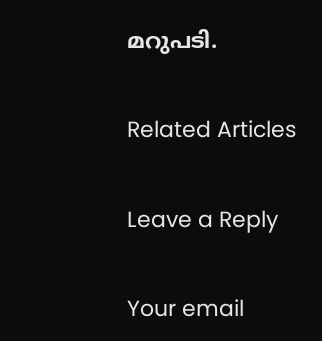മറുപടി.

Related Articles

Leave a Reply

Your email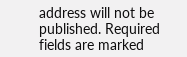address will not be published. Required fields are marked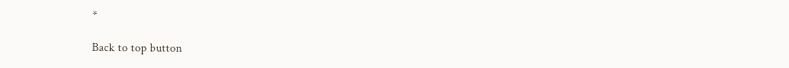*

Back to top button